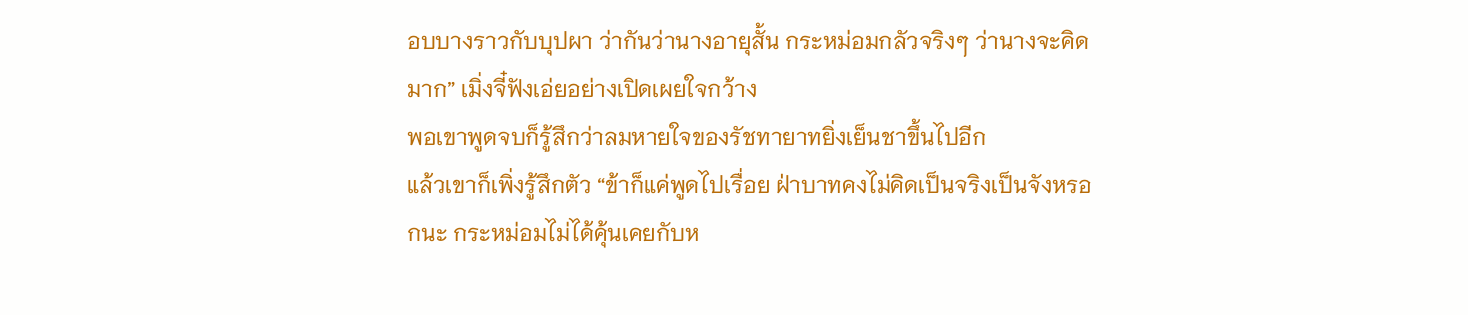อบบางราวกับบุปผา ว่ากันว่านางอายุสั้น กระหม่อมกลัวจริงๆ ว่านางจะคิดมาก” เมิ่งจี๋ฟังเอ่ยอย่างเปิดเผยใจกว้าง
พอเขาพูดจบก็รู้สึกว่าลมหายใจของรัชทายาทยิ่งเย็นชาขึ้นไปอีก
แล้วเขาก็เพิ่งรู้สึกตัว “ข้าก็แค่พูดไปเรื่อย ฝ่าบาทคงไม่คิดเป็นจริงเป็นจังหรอกนะ กระหม่อมไม่ได้คุ้นเคยกับห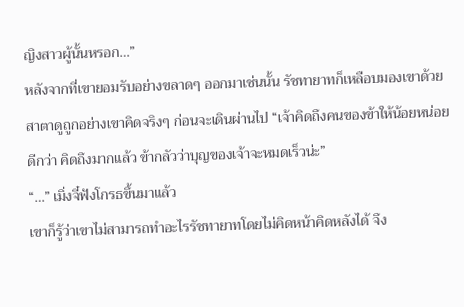ญิงสาวผู้นั้นหรอก…”
หลังจากที่เขายอมรับอย่างขลาดๆ ออกมาเช่นนั้น รัชทายาทก็เหลือบมองเขาด้วยสาตาดูถูกอย่างเขาคิดจริงๆ ก่อนจะเดินผ่านไป “เจ้าคิดถึงคนของข้าให้น้อยหน่อยดีกว่า คิดถึงมากแล้ว ข้ากลัวว่าบุญของเจ้าจะหมดเร็วน่ะ”
“…” เมิ่งจี๋ฟังโกรธขึ้นมาแล้ว
เขาก็รู้ว่าเขาไม่สามารถทำอะไรรัชทายาทโดยไม่คิดหน้าคิดหลังได้ จึง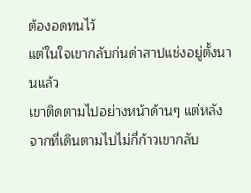ต้องอดทนไว้
แต่ในใจเขากลับก่นด่าสาปแช่งอยู่ตั้งนานแล้ว
เขาติดตามไปอย่างหน้าด้านๆ แต่หลังจากที่เดินตามไปไม่กี่ก้าวเขากลับ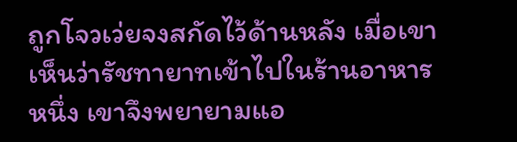ถูกโจวเว่ยจงสกัดไว้ด้านหลัง เมื่อเขาเห็นว่ารัชทายาทเข้าไปในร้านอาหารหนึ่ง เขาจึงพยายามแอ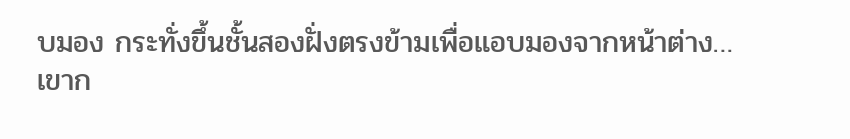บมอง กระทั่งขึ้นชั้นสองฝั่งตรงข้ามเพื่อแอบมองจากหน้าต่าง…
เขาก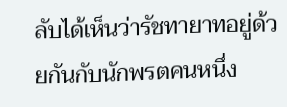ลับได้เห็นว่ารัชทายาทอยู่ด้วยกันกับนักพรตคนหนึ่ง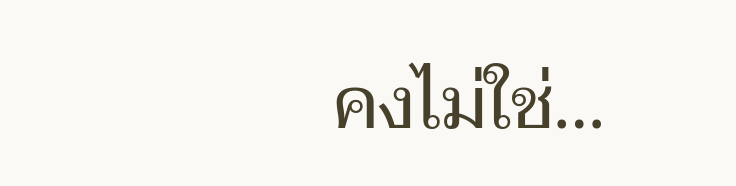คงไม่ใช่…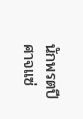นักพรตปีศาจแซ่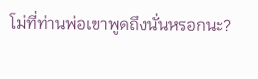โม่ที่ท่านพ่อเขาพูดถึงนั่นหรอกนะ?